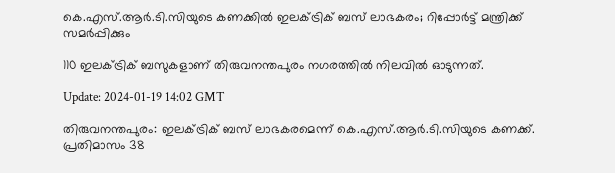കെ.എസ്.ആർ.ടി.സിയുടെ കണക്കിൽ ഇലക്ട്രിക് ബസ് ലാഭകരം; റിപ്പോർട്ട് മന്ത്രിക്ക് സമർപ്പിക്കും

110 ഇലക്ട്രിക് ബസുകളാണ് തിരുവനന്തപുരം നഗരത്തിൽ നിലവിൽ ഓടുന്നത്.

Update: 2024-01-19 14:02 GMT

തിരുവനന്തപുരം: ഇലക്ട്രിക് ബസ് ലാഭകരമെന്ന് കെ.എസ്.ആർ.ടി.സിയുടെ കണക്ക്. പ്രതിമാസം 38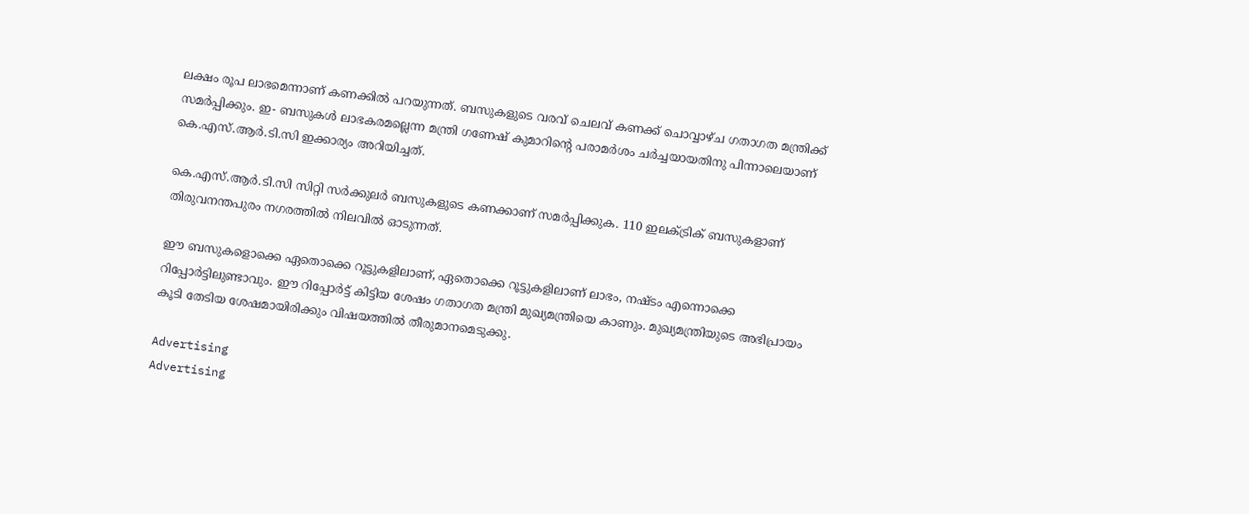ലക്ഷം രൂപ ലാഭമെന്നാണ് കണക്കിൽ പറയുന്നത്. ബസുകളുടെ വരവ് ചെലവ് കണക്ക് ചൊവ്വാഴ്ച ഗതാഗത മന്ത്രിക്ക് സമർപ്പിക്കും. ഇ- ബസുകൾ ലാഭകരമല്ലെന്ന മന്ത്രി ഗണേഷ് കുമാറിന്റെ പരാമർശം ചർച്ചയായതിനു പിന്നാലെയാണ് കെ.എസ്.ആർ.ടി.സി ഇക്കാര്യം അറിയിച്ചത്.

കെ.എസ്.ആർ.ടി.സി സിറ്റി സർക്കുലർ ബസുകളുടെ കണക്കാണ് സമർപ്പിക്കുക. 110 ഇലക്ട്രിക് ബസുകളാണ് തിരുവനന്തപുരം നഗരത്തിൽ നിലവിൽ ഓടുന്നത്.

ഈ ബസുകളൊക്കെ ഏതൊക്കെ റൂട്ടുകളിലാണ്, ഏതൊക്കെ റൂട്ടുകളിലാണ് ലാഭം, നഷ്ടം എന്നൊക്കെ റിപ്പോർട്ടിലുണ്ടാവും. ഈ റിപ്പോർട്ട് കിട്ടിയ ശേഷം ഗതാഗത മന്ത്രി മുഖ്യമന്ത്രിയെ കാണും. മുഖ്യമന്ത്രിയുടെ അഭിപ്രായം കൂടി തേടിയ ശേഷമായിരിക്കും വിഷയത്തിൽ തീരുമാനമെടുക്കു.

Advertising
Advertising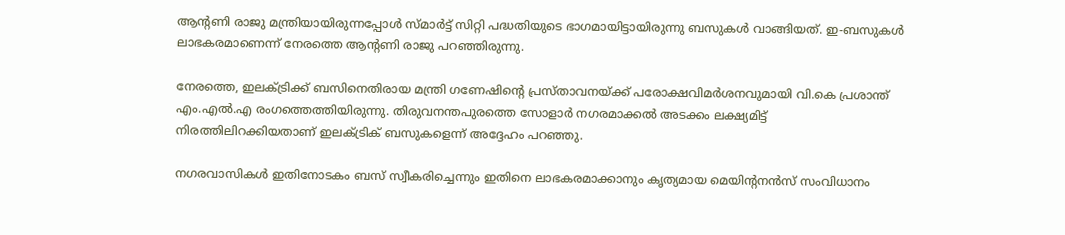ആന്റണി രാജു മന്ത്രിയായിരുന്നപ്പോൾ സ്മാർട്ട് സിറ്റി പദ്ധതിയുടെ ഭാഗമായിട്ടായിരുന്നു ബസുകൾ വാങ്ങിയത്. ഇ-ബസുകൾ ലാഭകരമാണെന്ന് നേരത്തെ ആന്റണി രാജു പറഞ്ഞിരുന്നു.

നേരത്തെ, ഇലക്ട്രിക്ക് ബസിനെതിരായ മന്ത്രി ഗണേഷിന്റെ പ്രസ്താവനയ്ക്ക് പരോക്ഷവിമർശനവുമായി വി.കെ പ്രശാന്ത് എം.എൽ.എ രംഗത്തെത്തിയിരുന്നു. തിരുവനന്തപുരത്തെ സോളാർ നഗരമാക്കൽ അടക്കം ലക്ഷ്യമിട്ട് നിരത്തിലിറക്കിയതാണ് ഇലക്ട്രിക് ബസുകളെന്ന് അദ്ദേഹം പറ‍ഞ്ഞു.

നഗരവാസികൾ ഇതിനോടകം ബസ് സ്വീകരിച്ചെന്നും ഇതിനെ ലാഭകരമാക്കാനും കൃത്യമായ മെയിന്റനൻസ് സംവിധാനം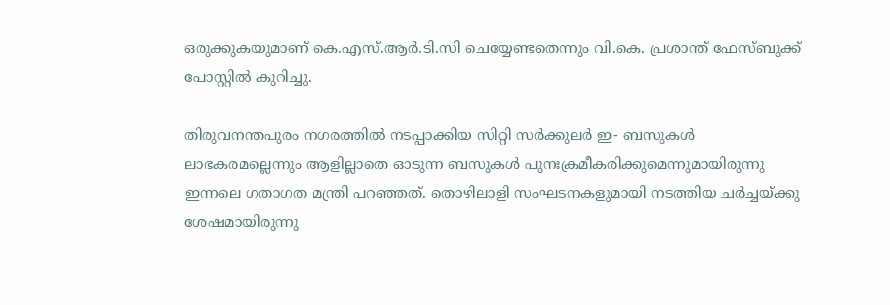ഒരുക്കുകയുമാണ് കെ.എസ്.ആര്‍.ടി.സി ചെയ്യേണ്ടതെന്നും വി.കെ. പ്രശാന്ത് ഫേസ്ബുക്ക് പോസ്റ്റിൽ കുറിച്ചു.

തിരുവനന്തപുരം നഗരത്തില്‍ നടപ്പാക്കിയ സിറ്റി സര്‍ക്കുലര്‍ ഇ- ബസുകള്‍ ലാഭകരമല്ലെന്നും ആളില്ലാതെ ഓടുന്ന ബസുകള്‍ പുനഃക്രമീകരിക്കുമെന്നുമായിരുന്നു ഇന്നലെ ഗതാഗത മന്ത്രി പറഞ്ഞത്. തൊഴിലാളി സംഘടനകളുമായി നടത്തിയ ചര്‍ച്ചയ്ക്കു ശേഷമായിരുന്നു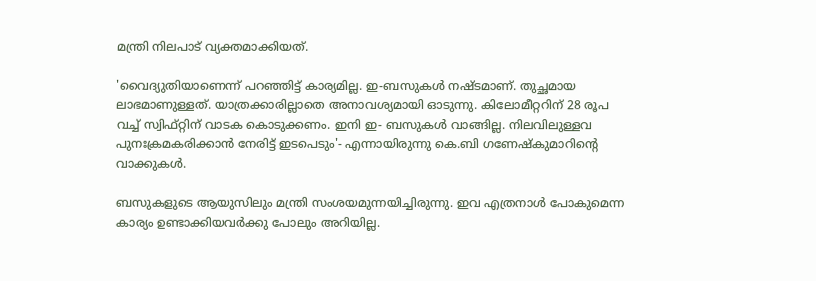മന്ത്രി നിലപാട് വ്യക്തമാക്കിയത്.

'വൈദ്യുതിയാണെന്ന് പറഞ്ഞിട്ട് കാര്യമില്ല. ഇ-ബസുകള്‍ നഷ്ടമാണ്. തുച്ഛമായ ലാഭമാണുള്ളത്. യാത്രക്കാരില്ലാതെ അനാവശ്യമായി ഓടുന്നു. കിലോമീറ്ററിന് 28 രൂപ വച്ച് സ്വിഫ്റ്റിന് വാടക കൊടുക്കണം. ഇനി ഇ- ബസുകള്‍ വാങ്ങില്ല. നിലവിലുള്ളവ പുനഃക്രമകരിക്കാന്‍ നേരിട്ട് ഇടപെടും'- എന്നായിരുന്നു കെ.ബി ഗണേഷ്കുമാറിന്റെ വാക്കുകൾ.

ബസുകളുടെ ആയുസിലും മന്ത്രി സംശയമുന്നയിച്ചിരുന്നു. ഇവ എത്രനാള്‍ പോകുമെന്ന കാര്യം ഉണ്ടാക്കിയവര്‍ക്കു പോലും അറിയില്ല.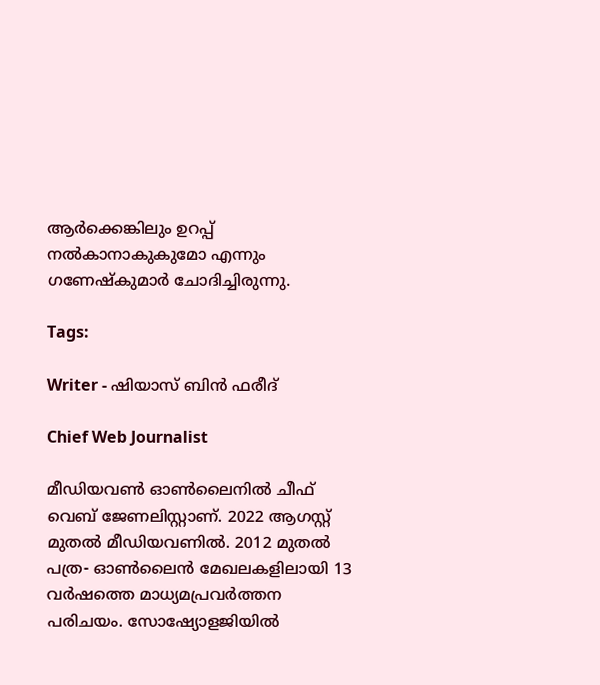ആര്‍ക്കെങ്കിലും ഉറപ്പ് നല്‍കാനാകുകുമോ എന്നും ഗണേഷ്‌കുമാര്‍ ചോദിച്ചിരുന്നു.

Tags:

Writer - ഷിയാസ് ബിന്‍ ഫരീദ്

Chief Web Journalist

മീഡിയവണ്‍ ഓണ്‍ലൈനില്‍ ചീഫ് വെബ് ജേണലിസ്റ്റാണ്. 2022 ആഗസ്റ്റ് മുതല്‍ മീഡിയവണില്‍. 2012 മുതല്‍ പത്ര- ഓണ്‍ലൈന്‍ മേഖലകളിലായി 13 വര്‍ഷത്തെ മാധ്യമപ്രവര്‍ത്തന പരിചയം. സോഷ്യോളജിയില്‍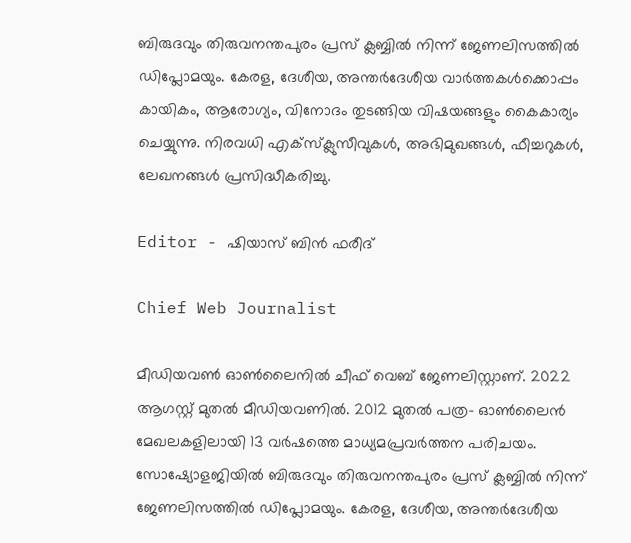ബിരുദവും തിരുവനന്തപുരം പ്രസ് ക്ലബ്ബില്‍ നിന്ന് ജേണലിസത്തില്‍ ഡിപ്ലോമയും. കേരള, ദേശീയ, അന്തര്‍ദേശീയ വാര്‍ത്തകള്‍ക്കൊപ്പം കായികം, ആരോഗ്യം, വിനോദം തുടങ്ങിയ വിഷയങ്ങളും കൈകാര്യം ചെയ്യുന്നു. നിരവധി എക്സ്ക്ലുസീവുകള്‍, അഭിമുഖങ്ങള്‍, ഫീച്ചറുകള്‍, ലേഖനങ്ങള്‍ പ്രസിദ്ധീകരിച്ചു.

Editor - ഷിയാസ് ബിന്‍ ഫരീദ്

Chief Web Journalist

മീഡിയവണ്‍ ഓണ്‍ലൈനില്‍ ചീഫ് വെബ് ജേണലിസ്റ്റാണ്. 2022 ആഗസ്റ്റ് മുതല്‍ മീഡിയവണില്‍. 2012 മുതല്‍ പത്ര- ഓണ്‍ലൈന്‍ മേഖലകളിലായി 13 വര്‍ഷത്തെ മാധ്യമപ്രവര്‍ത്തന പരിചയം. സോഷ്യോളജിയില്‍ ബിരുദവും തിരുവനന്തപുരം പ്രസ് ക്ലബ്ബില്‍ നിന്ന് ജേണലിസത്തില്‍ ഡിപ്ലോമയും. കേരള, ദേശീയ, അന്തര്‍ദേശീയ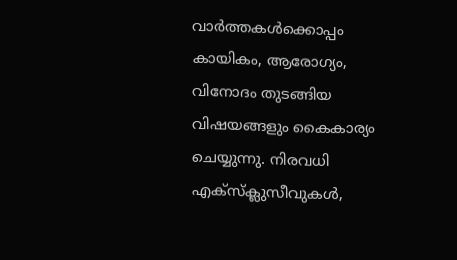വാര്‍ത്തകള്‍ക്കൊപ്പം കായികം, ആരോഗ്യം, വിനോദം തുടങ്ങിയ വിഷയങ്ങളും കൈകാര്യം ചെയ്യുന്നു. നിരവധി എക്സ്ക്ലുസീവുകള്‍,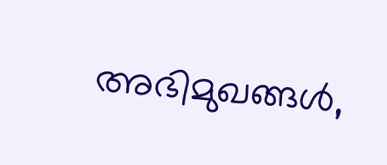അഭിമുഖങ്ങള്‍,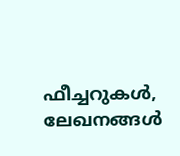ഫീച്ചറുകള്‍, ലേഖനങ്ങള്‍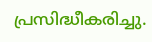പ്രസിദ്ധീകരിച്ചു.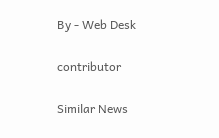By - Web Desk

contributor

Similar News